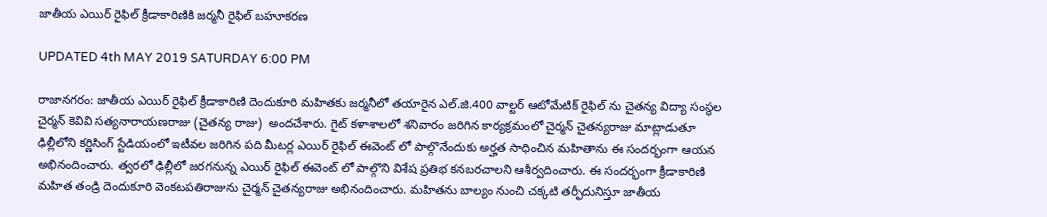జాతీయ ఎయిర్ రైఫిల్ క్రీడాకారిణికి జర్మనీ రైఫిల్ బహూకరణ

UPDATED 4th MAY 2019 SATURDAY 6:00 PM

రాజానగరం: జాతీయ ఎయిర్ రైఫిల్ క్రీడాకారిణి దెందుకూరి మహితకు జర్మనీలో తయారైన ఎల్.జి.400 వాల్టర్ ఆటోమేటిక్ రైఫిల్ ను చైతన్య విద్యా సంస్థల చైర్మన్ కెవివి సత్యనారాయణరాజు (చైతన్య రాజు)  అందచేశారు. గైట్ కళాశాలలో శనివారం జరిగిన కార్యక్రమంలో చైర్మన్ చైతన్యరాజు మాట్లాడుతూ ఢిల్లీలోని కర్ణిసింగ్ స్టేడియంలో ఇటీవల జరిగిన పది మీటర్ల ఎయిర్ రైఫిల్ ఈవెంట్ లో పాల్గొనేందుకు అర్హత సాధించిన మహితాను ఈ సందర్భంగా ఆయన అభినందించారు. త్వరలో ఢిల్లీలో జరగనున్న ఎయిర్ రైఫిల్ ఈవెంట్ లో పాల్గొని విశేష ప్రతిభ కనబరచాలని ఆశీర్వదించారు. ఈ సందర్భంగా క్రీడాకారిణి మహిత తండ్రి దెందుకూరి వెంకటపతిరాజును చైర్మన్ చైతన్యరాజు అభినందించారు. మహితను బాల్యం నుంచి చక్కటి తర్ఫీదునిస్తూ జాతీయ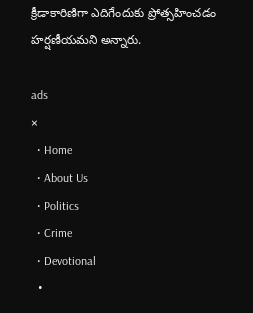క్రీడాకారిణిగా ఎదిగేందుకు ప్రోత్సహించడం హర్షణీయమని అన్నారు.

ads
×
  • Home
  • About Us
  • Politics
  • Crime
  • Devotional
  •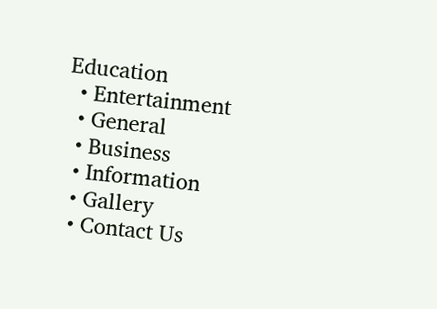Education
  • Entertainment
  • General
  • Business
  • Information
  • Gallery
  • Contact Us